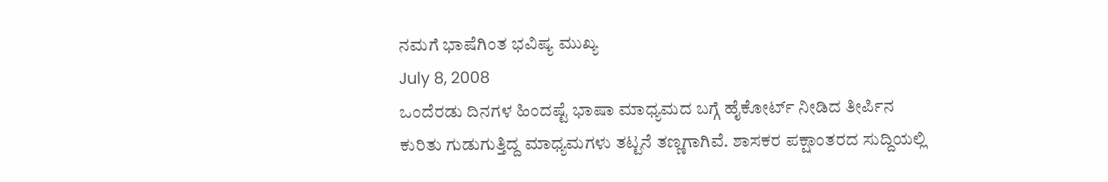ನಮಗೆ ಭಾಷೆಗಿಂತ ಭವಿಷ್ಯ ಮುಖ್ಯ
July 8, 2008
ಒಂದೆರಡು ದಿನಗಳ ಹಿಂದಷ್ಟೆ ಭಾಷಾ ಮಾಧ್ಯಮದ ಬಗ್ಗೆ ಹೈಕೋರ್ಟ್ ನೀಡಿದ ತೀರ್ಪಿನ ಕುರಿತು ಗುಡುಗುತ್ತಿದ್ದ ಮಾಧ್ಯಮಗಳು ತಟ್ಟನೆ ತಣ್ಣಗಾಗಿವೆ. ಶಾಸಕರ ಪಕ್ಷಾಂತರದ ಸುದ್ದಿಯಲ್ಲಿ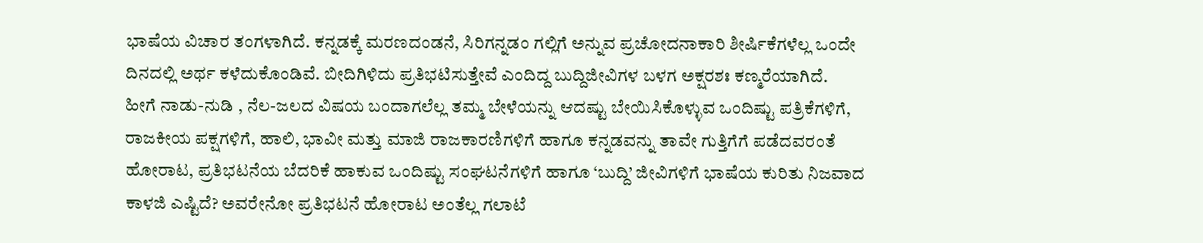ಭಾಷೆಯ ವಿಚಾರ ತಂಗಳಾಗಿದೆ. ಕನ್ನಡಕ್ಕೆ ಮರಣದಂಡನೆ, ಸಿರಿಗನ್ನಡಂ ಗಲ್ಲಿಗೆ ಅನ್ನುವ ಪ್ರಚೋದನಾಕಾರಿ ಶೀರ್ಷಿಕೆಗಳೆಲ್ಲ ಒಂದೇ ದಿನದಲ್ಲಿ ಅರ್ಥ ಕಳೆದುಕೊಂಡಿವೆ. ಬೀದಿಗಿಳಿದು ಪ್ರತಿಭಟಿಸುತ್ತೇವೆ ಎಂದಿದ್ದ ಬುದ್ದಿಜೀವಿಗಳ ಬಳಗ ಅಕ್ಷರಶಃ ಕಣ್ಮರೆಯಾಗಿದೆ.
ಹೀಗೆ ನಾಡು-ನುಡಿ , ನೆಲ-ಜಲದ ವಿಷಯ ಬಂದಾಗಲೆಲ್ಲ ತಮ್ಮ ಬೇಳೆಯನ್ನು ಆದಷ್ಟು ಬೇಯಿಸಿಕೊಳ್ಳುವ ಒಂದಿಷ್ಟು ಪತ್ರಿಕೆಗಳಿಗೆ, ರಾಜಕೀಯ ಪಕ್ಷಗಳಿಗೆ, ಹಾಲಿ, ಭಾವೀ ಮತ್ತು ಮಾಜಿ ರಾಜಕಾರಣಿಗಳಿಗೆ ಹಾಗೂ ಕನ್ನಡವನ್ನು ತಾವೇ ಗುತ್ತಿಗೆಗೆ ಪಡೆದವರಂತೆ ಹೋರಾಟ, ಪ್ರತಿಭಟನೆಯ ಬೆದರಿಕೆ ಹಾಕುವ ಒಂದಿಷ್ಟು ಸಂಘಟನೆಗಳಿಗೆ ಹಾಗೂ ‘ಬುದ್ದಿ’ ಜೀವಿಗಳಿಗೆ ಭಾಷೆಯ ಕುರಿತು ನಿಜವಾದ ಕಾಳಜಿ ಎಷ್ಟಿದೆ? ಅವರೇನೋ ಪ್ರತಿಭಟನೆ ಹೋರಾಟ ಅಂತೆಲ್ಲ ಗಲಾಟೆ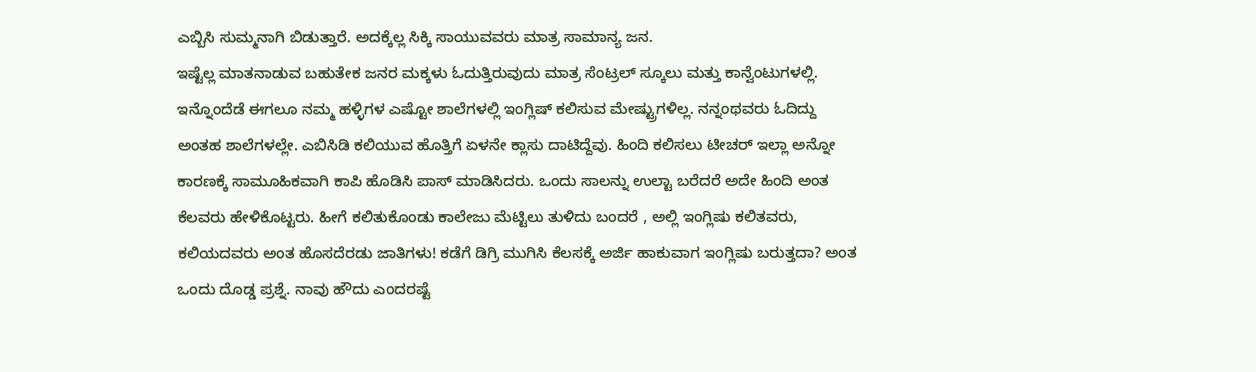ಎಬ್ಬಿಸಿ ಸುಮ್ಮನಾಗಿ ಬಿಡುತ್ತಾರೆ. ಅದಕ್ಕೆಲ್ಲ ಸಿಕ್ಕಿ ಸಾಯುವವರು ಮಾತ್ರ ಸಾಮಾನ್ಯ ಜನ.
ಇಷ್ಟೆಲ್ಲ ಮಾತನಾಡುವ ಬಹುತೇಕ ಜನರ ಮಕ್ಕಳು ಓದುತ್ತಿರುವುದು ಮಾತ್ರ ಸೆಂಟ್ರಲ್ ಸ್ಕೂಲು ಮತ್ತು ಕಾನ್ವೆಂಟುಗಳಲ್ಲಿ. ಇನ್ನೊಂದೆಡೆ ಈಗಲೂ ನಮ್ಮ ಹಳ್ಳಿಗಳ ಎಷ್ಟೋ ಶಾಲೆಗಳಲ್ಲಿ ಇಂಗ್ಲಿಷ್ ಕಲಿಸುವ ಮೇಷ್ಟ್ರುಗಳಿಲ್ಲ. ನನ್ನಂಥವರು ಓದಿದ್ದು ಅಂತಹ ಶಾಲೆಗಳಲ್ಲೇ. ಎಬಿಸಿಡಿ ಕಲಿಯುವ ಹೊತ್ತಿಗೆ ಏಳನೇ ಕ್ಲಾಸು ದಾಟಿದ್ದೆವು. ಹಿಂದಿ ಕಲಿಸಲು ಟೀಚರ್ ಇಲ್ಲಾ ಅನ್ನೋ ಕಾರಣಕ್ಕೆ ಸಾಮೂಹಿಕವಾಗಿ ಕಾಪಿ ಹೊಡಿಸಿ ಪಾಸ್ ಮಾಡಿಸಿದರು. ಒಂದು ಸಾಲನ್ನು ಉಲ್ಟಾ ಬರೆದರೆ ಅದೇ ಹಿಂದಿ ಅಂತ ಕೆಲವರು ಹೇಳಿಕೊಟ್ಟರು. ಹೀಗೆ ಕಲಿತುಕೊಂಡು ಕಾಲೇಜು ಮೆಟ್ಟಿಲು ತುಳಿದು ಬಂದರೆ , ಅಲ್ಲಿ ಇಂಗ್ಲಿಷು ಕಲಿತವರು, ಕಲಿಯದವರು ಅಂತ ಹೊಸದೆರಡು ಜಾತಿಗಳು! ಕಡೆಗೆ ಡಿಗ್ರಿ ಮುಗಿಸಿ ಕೆಲಸಕ್ಕೆ ಅರ್ಜಿ ಹಾಕುವಾಗ ಇಂಗ್ಲಿಷು ಬರುತ್ತದಾ? ಅಂತ ಒಂದು ದೊಡ್ಡ ಪ್ರಶ್ನೆ. ನಾವು ಹೌದು ಎಂದರಷ್ಟೆ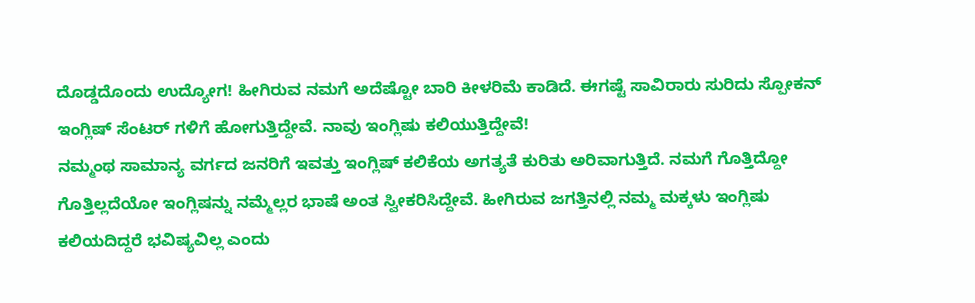ದೊಡ್ಡದೊಂದು ಉದ್ಯೋಗ! ಹೀಗಿರುವ ನಮಗೆ ಅದೆಷ್ಟೋ ಬಾರಿ ಕೀಳರಿಮೆ ಕಾಡಿದೆ. ಈಗಷ್ಟೆ ಸಾವಿರಾರು ಸುರಿದು ಸ್ಪೋಕನ್ ಇಂಗ್ಲಿಷ್ ಸೆಂಟರ್ ಗಳಿಗೆ ಹೋಗುತ್ತಿದ್ದೇವೆ. ನಾವು ಇಂಗ್ಲಿಷು ಕಲಿಯುತ್ತಿದ್ದೇವೆ!
ನಮ್ಮಂಥ ಸಾಮಾನ್ಯ ವರ್ಗದ ಜನರಿಗೆ ಇವತ್ತು ಇಂಗ್ಲಿಷ್ ಕಲಿಕೆಯ ಅಗತ್ಯತೆ ಕುರಿತು ಅರಿವಾಗುತ್ತಿದೆ. ನಮಗೆ ಗೊತ್ತಿದ್ದೋ ಗೊತ್ತಿಲ್ಲದೆಯೋ ಇಂಗ್ಲಿಷನ್ನು ನಮ್ಮೆಲ್ಲರ ಭಾಷೆ ಅಂತ ಸ್ವೀಕರಿಸಿದ್ದೇವೆ. ಹೀಗಿರುವ ಜಗತ್ತಿನಲ್ಲಿ ನಮ್ಮ ಮಕ್ಕಳು ಇಂಗ್ಲಿಷು ಕಲಿಯದಿದ್ದರೆ ಭವಿಷ್ಯವಿಲ್ಲ ಎಂದು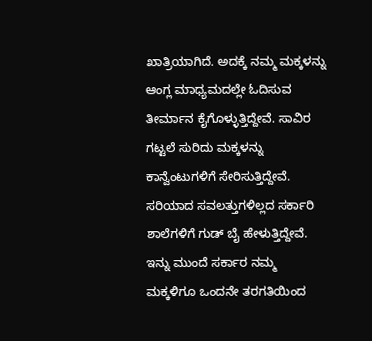ಖಾತ್ರಿಯಾಗಿದೆ. ಅದಕ್ಕೆ ನಮ್ಮ ಮಕ್ಕಳನ್ನು ಆಂಗ್ಲ ಮಾಧ್ಯಮದಲ್ಲೇ ಓದಿಸುವ ತೀರ್ಮಾನ ಕೈಗೊಳ್ಳುತ್ತಿದ್ದೇವೆ. ಸಾವಿರ ಗಟ್ಟಲೆ ಸುರಿದು ಮಕ್ಕಳನ್ನು ಕಾನ್ವೆಂಟುಗಳಿಗೆ ಸೇರಿಸುತ್ತಿದ್ದೇವೆ. ಸರಿಯಾದ ಸವಲತ್ತುಗಳಿಲ್ಲದ ಸರ್ಕಾರಿ ಶಾಲೆಗಳಿಗೆ ಗುಡ್ ಬೈ ಹೇಳುತ್ತಿದ್ದೇವೆ. ಇನ್ನು ಮುಂದೆ ಸರ್ಕಾರ ನಮ್ಮ ಮಕ್ಕಳಿಗೂ ಒಂದನೇ ತರಗತಿಯಿಂದ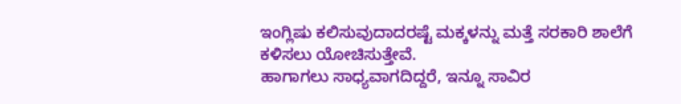ಇಂಗ್ಲಿಷು ಕಲಿಸುವುದಾದರಷ್ಟೆ ಮಕ್ಕಳನ್ನು ಮತ್ತೆ ಸರಕಾರಿ ಶಾಲೆಗೆ ಕಳಿಸಲು ಯೋಚಿಸುತ್ತೇವೆ.
ಹಾಗಾಗಲು ಸಾಧ್ಯವಾಗದಿದ್ದರೆ, ಇನ್ನೂ ಸಾವಿರ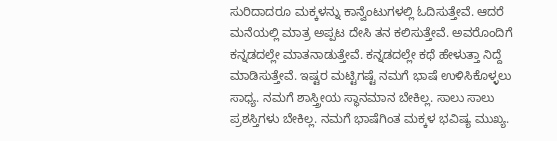ಸುರಿದಾದರೂ ಮಕ್ಕಳನ್ನು ಕಾನ್ವೆಂಟುಗಳಲ್ಲಿ ಓದಿಸುತ್ತೇವೆ. ಆದರೆ ಮನೆಯಲ್ಲಿ ಮಾತ್ರ ಅಪ್ಪಟ ದೇಸಿ ತನ ಕಲಿಸುತ್ತೇವೆ. ಅವರೊಂದಿಗೆ ಕನ್ನಡದಲ್ಲೇ ಮಾತನಾಡುತ್ತೇವೆ. ಕನ್ನಡದಲ್ಲೇ ಕಥೆ ಹೇಳುತ್ತಾ ನಿದ್ದೆ ಮಾಡಿಸುತ್ತೇವೆ. ಇಷ್ಟರ ಮಟ್ಟಿಗಷ್ಟೆ ನಮಗೆ ಭಾಷೆ ಉಳಿಸಿಕೊಳ್ಳಲು ಸಾಧ್ಯ. ನಮಗೆ ಶಾಸ್ತ್ರೀಯ ಸ್ಥಾನಮಾನ ಬೇಕಿಲ್ಲ. ಸಾಲು ಸಾಲು ಪ್ರಶಸ್ತಿಗಳು ಬೇಕಿಲ್ಲ. ನಮಗೆ ಭಾಷೆಗಿಂತ ಮಕ್ಕಳ ಭವಿಷ್ಯ ಮುಖ್ಯ.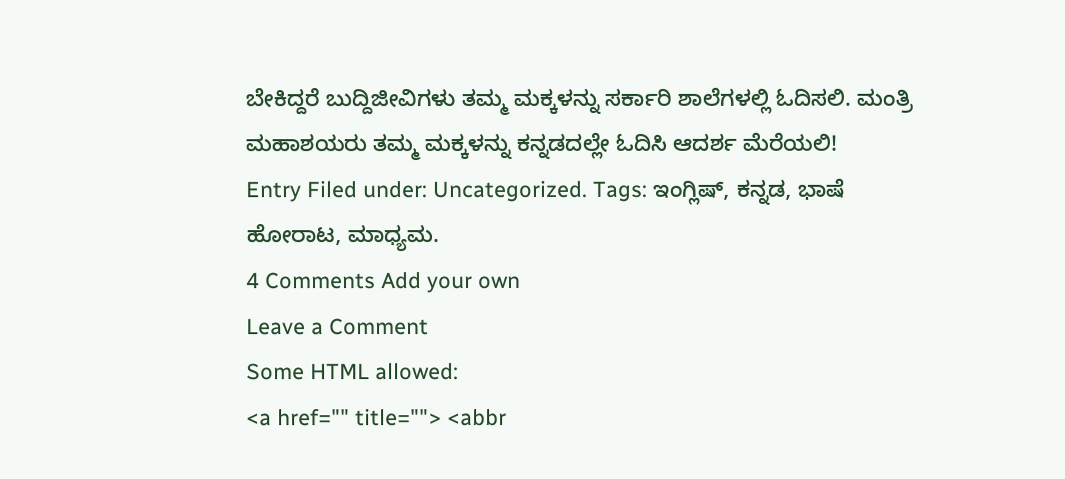ಬೇಕಿದ್ದರೆ ಬುದ್ದಿಜೀವಿಗಳು ತಮ್ಮ ಮಕ್ಕಳನ್ನು ಸರ್ಕಾರಿ ಶಾಲೆಗಳಲ್ಲಿ ಓದಿಸಲಿ. ಮಂತ್ರಿ ಮಹಾಶಯರು ತಮ್ಮ ಮಕ್ಕಳನ್ನು ಕನ್ನಡದಲ್ಲೇ ಓದಿಸಿ ಆದರ್ಶ ಮೆರೆಯಲಿ!
Entry Filed under: Uncategorized. Tags: ಇಂಗ್ಲಿಷ್, ಕನ್ನಡ, ಭಾಷೆ ಹೋರಾಟ, ಮಾಧ್ಯಮ.
4 Comments Add your own
Leave a Comment
Some HTML allowed:
<a href="" title=""> <abbr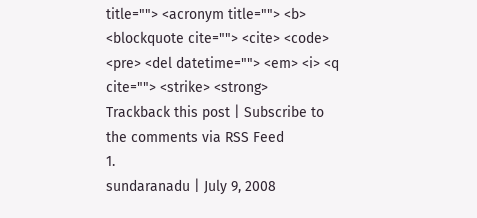title=""> <acronym title=""> <b> <blockquote cite=""> <cite> <code> <pre> <del datetime=""> <em> <i> <q cite=""> <strike> <strong>
Trackback this post | Subscribe to the comments via RSS Feed
1.
sundaranadu | July 9, 2008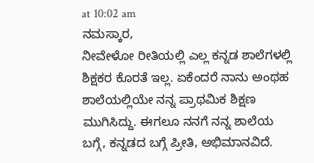at 10:02 am
ನಮಸ್ಕಾರ,
ನೀವೇಳೋ ರೀತಿಯಲ್ಲಿ ಎಲ್ಲ ಕನ್ನಡ ಶಾಲೆಗಳಲ್ಲಿ ಶಿಕ್ಷಕರ ಕೊರತೆ ಇಲ್ಲ. ಏಕೆಂದರೆ ನಾನು ಅಂಥಹ ಶಾಲೆಯಲ್ಲಿಯೇ ನನ್ನ ಪ್ರಾಥಮಿಕ ಶಿಕ್ಷಣ ಮುಗಿಸಿದ್ದು. ಈಗಲೂ ನನಗೆ ನನ್ನ ಶಾಲೆಯ ಬಗ್ಗೆ, ಕನ್ನಡದ ಬಗ್ಗೆ ಪ್ರೀತಿ, ಅಭಿಮಾನವಿದೆ.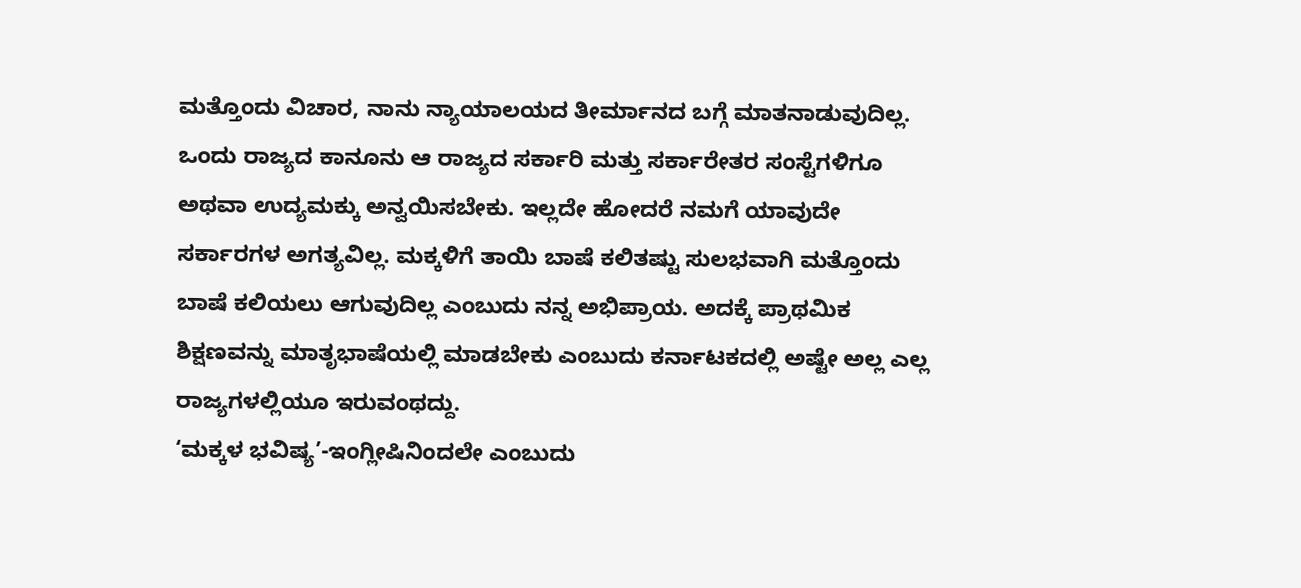ಮತ್ತೊಂದು ವಿಚಾರ, ನಾನು ನ್ಯಾಯಾಲಯದ ತೀರ್ಮಾನದ ಬಗ್ಗೆ ಮಾತನಾಡುವುದಿಲ್ಲ. ಒಂದು ರಾಜ್ಯದ ಕಾನೂನು ಆ ರಾಜ್ಯದ ಸರ್ಕಾರಿ ಮತ್ತು ಸರ್ಕಾರೇತರ ಸಂಸ್ಟೆಗಳಿಗೂ ಅಥವಾ ಉದ್ಯಮಕ್ಕು ಅನ್ವಯಿಸಬೇಕು. ಇಲ್ಲದೇ ಹೋದರೆ ನಮಗೆ ಯಾವುದೇ ಸರ್ಕಾರಗಳ ಅಗತ್ಯವಿಲ್ಲ. ಮಕ್ಕಳಿಗೆ ತಾಯಿ ಬಾಷೆ ಕಲಿತಷ್ಟು ಸುಲಭವಾಗಿ ಮತ್ತೊಂದು ಬಾಷೆ ಕಲಿಯಲು ಆಗುವುದಿಲ್ಲ ಎಂಬುದು ನನ್ನ ಅಭಿಪ್ರಾಯ. ಅದಕ್ಕೆ ಪ್ರಾಥಮಿಕ ಶಿಕ್ಷಣವನ್ನು ಮಾತೃಭಾಷೆಯಲ್ಲಿ ಮಾಡಬೇಕು ಎಂಬುದು ಕರ್ನಾಟಕದಲ್ಲಿ ಅಷ್ಟೇ ಅಲ್ಲ ಎಲ್ಲ ರಾಜ್ಯಗಳಲ್ಲಿಯೂ ಇರುವಂಥದ್ದು.
‘ಮಕ್ಕಳ ಭವಿಷ್ಯ’-ಇಂಗ್ಲೀಷಿನಿಂದಲೇ ಎಂಬುದು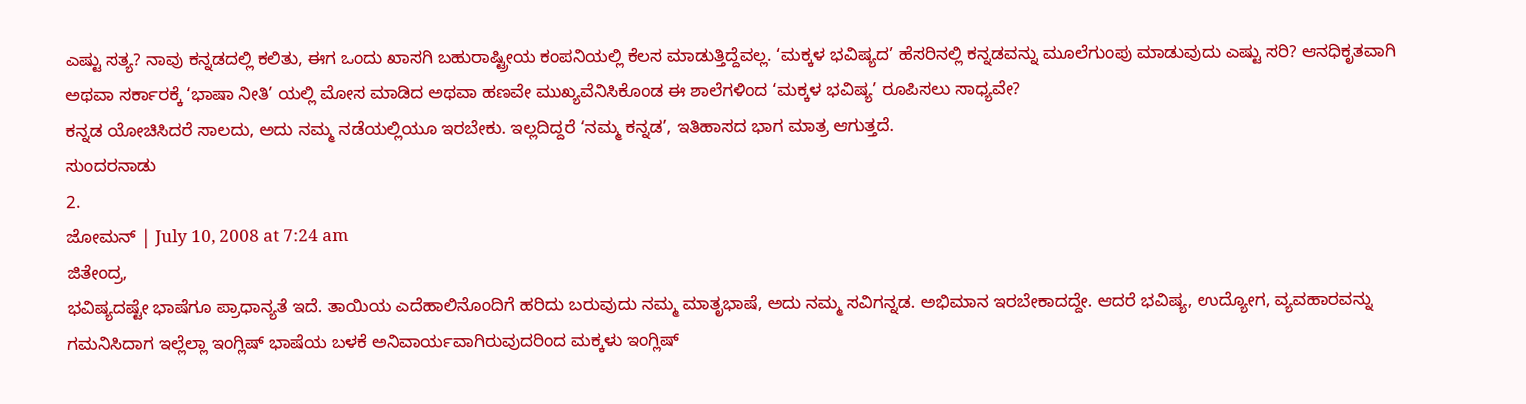ಎಷ್ಟು ಸತ್ಯ? ನಾವು ಕನ್ನಡದಲ್ಲಿ ಕಲಿತು, ಈಗ ಒಂದು ಖಾಸಗಿ ಬಹುರಾಷ್ಟ್ರೀಯ ಕಂಪನಿಯಲ್ಲಿ ಕೆಲಸ ಮಾಡುತ್ತಿದ್ದೆವಲ್ಲ. ‘ಮಕ್ಕಳ ಭವಿಷ್ಯದ’ ಹೆಸರಿನಲ್ಲಿ ಕನ್ನಡವನ್ನು ಮೂಲೆಗುಂಪು ಮಾಡುವುದು ಎಷ್ಟು ಸರಿ? ಆನಧಿಕೃತವಾಗಿ ಅಥವಾ ಸರ್ಕಾರಕ್ಕೆ ‘ಭಾಷಾ ನೀತಿ’ ಯಲ್ಲಿ ಮೋಸ ಮಾಡಿದ ಅಥವಾ ಹಣವೇ ಮುಖ್ಯವೆನಿಸಿಕೊಂಡ ಈ ಶಾಲೆಗಳಿಂದ ‘ಮಕ್ಕಳ ಭವಿಷ್ಯ’ ರೂಪಿಸಲು ಸಾಧ್ಯವೇ?
ಕನ್ನಡ ಯೋಚಿಸಿದರೆ ಸಾಲದು, ಅದು ನಮ್ಮ ನಡೆಯಲ್ಲಿಯೂ ಇರಬೇಕು. ಇಲ್ಲದಿದ್ದರೆ ‘ನಮ್ಮ ಕನ್ನಡ’, ಇತಿಹಾಸದ ಭಾಗ ಮಾತ್ರ ಆಗುತ್ತದೆ.
ಸುಂದರನಾಡು
2.
ಜೋಮನ್ | July 10, 2008 at 7:24 am
ಜಿತೇಂದ್ರ,
ಭವಿಷ್ಯದಷ್ಟೇ ಭಾಷೆಗೂ ಪ್ರಾಧಾನ್ಯತೆ ಇದೆ. ತಾಯಿಯ ಎದೆಹಾಲಿನೊಂದಿಗೆ ಹರಿದು ಬರುವುದು ನಮ್ಮ ಮಾತೃಭಾಷೆ, ಅದು ನಮ್ಮ ಸವಿಗನ್ನಡ. ಅಭಿಮಾನ ಇರಬೇಕಾದದ್ದೇ. ಆದರೆ ಭವಿಷ್ಯ, ಉದ್ಯೋಗ, ವ್ಯವಹಾರವನ್ನು ಗಮನಿಸಿದಾಗ ಇಲ್ಲೆಲ್ಲಾ ಇಂಗ್ಲಿಷ್ ಭಾಷೆಯ ಬಳಕೆ ಅನಿವಾರ್ಯವಾಗಿರುವುದರಿಂದ ಮಕ್ಕಳು ಇಂಗ್ಲಿಷ್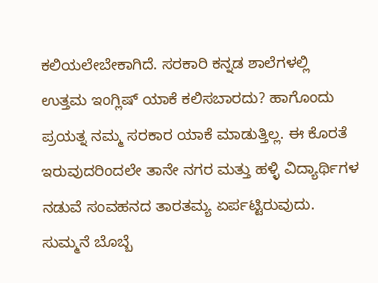ಕಲಿಯಲೇಬೇಕಾಗಿದೆ. ಸರಕಾರಿ ಕನ್ನಡ ಶಾಲೆಗಳಲ್ಲಿ ಉತ್ತಮ ಇಂಗ್ಲಿಷ್ ಯಾಕೆ ಕಲಿಸಬಾರದು? ಹಾಗೊಂದು ಪ್ರಯತ್ನ ನಮ್ಮ ಸರಕಾರ ಯಾಕೆ ಮಾಡುತ್ತಿಲ್ಲ. ಈ ಕೊರತೆ ಇರುವುದರಿಂದಲೇ ತಾನೇ ನಗರ ಮತ್ತು ಹಳ್ಳಿ ವಿದ್ಯಾರ್ಥಿಗಳ ನಡುವೆ ಸಂವಹನದ ತಾರತಮ್ಯ ಏರ್ಪಟ್ಟಿರುವುದು. ಸುಮ್ಮನೆ ಬೊಬ್ಬೆ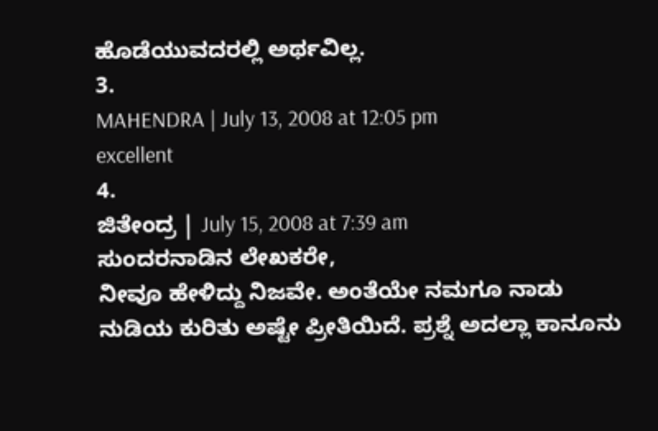ಹೊಡೆಯುವದರಲ್ಲಿ ಅರ್ಥವಿಲ್ಲ.
3.
MAHENDRA | July 13, 2008 at 12:05 pm
excellent
4.
ಜಿತೇಂದ್ರ | July 15, 2008 at 7:39 am
ಸುಂದರನಾಡಿನ ಲೇಖಕರೇ,
ನೀವೂ ಹೇಳಿದ್ದು ನಿಜವೇ. ಅಂತೆಯೇ ನಮಗೂ ನಾಡು ನುಡಿಯ ಕುರಿತು ಅಷ್ಟೇ ಪ್ರೀತಿಯಿದೆ. ಪ್ರಶ್ನೆ ಅದಲ್ಲಾ ಕಾನೂನು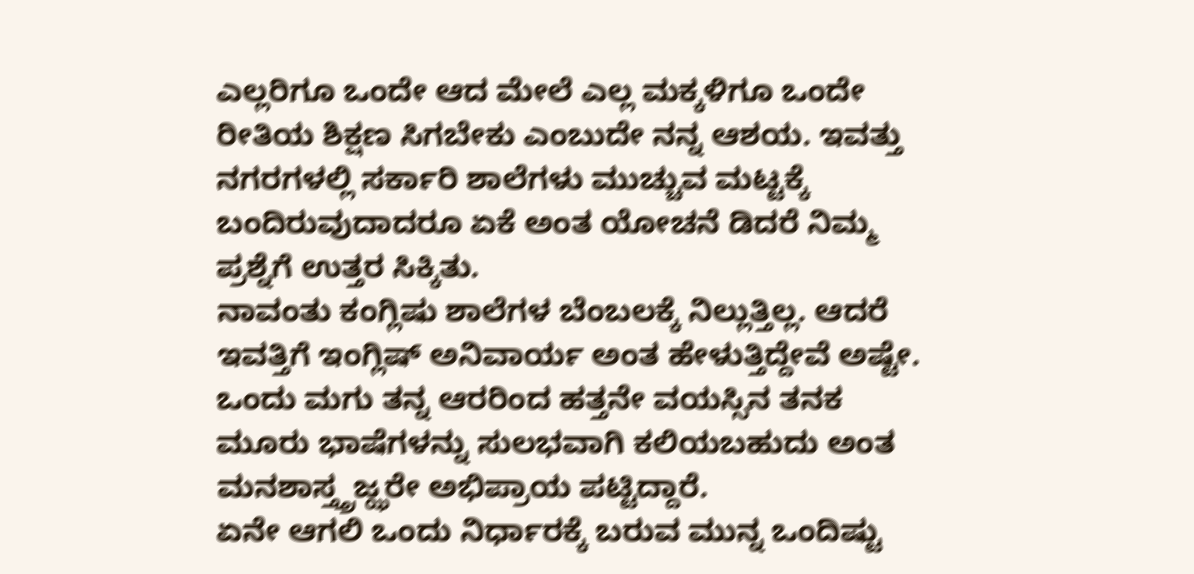ಎಲ್ಲರಿಗೂ ಒಂದೇ ಆದ ಮೇಲೆ ಎಲ್ಲ ಮಕ್ಕಳಿಗೂ ಒಂದೇ ರೀತಿಯ ಶಿಕ್ಷಣ ಸಿಗಬೇಕು ಎಂಬುದೇ ನನ್ನ ಆಶಯ. ಇವತ್ತು ನಗರಗಳಲ್ಲಿ ಸರ್ಕಾರಿ ಶಾಲೆಗಳು ಮುಚ್ಚುವ ಮಟ್ಟಕ್ಕೆ ಬಂದಿರುವುದಾದರೂ ಏಕೆ ಅಂತ ಯೋಚನೆ ಡಿದರೆ ನಿಮ್ಮ ಪ್ರಶ್ನೆಗೆ ಉತ್ತರ ಸಿಕ್ಕಿತು.
ನಾವಂತು ಕಂಗ್ಲಿಷು ಶಾಲೆಗಳ ಬೆಂಬಲಕ್ಕೆ ನಿಲ್ಲುತ್ತಿಲ್ಲ. ಆದರೆ ಇವತ್ತಿಗೆ ಇಂಗ್ಲಿಷ್ ಅನಿವಾರ್ಯ ಅಂತ ಹೇಳುತ್ತಿದ್ದೇವೆ ಅಷ್ಟೇ. ಒಂದು ಮಗು ತನ್ನ ಆರರಿಂದ ಹತ್ತನೇ ವಯಸ್ಸಿನ ತನಕ ಮೂರು ಭಾಷೆಗಳನ್ನು ಸುಲಭವಾಗಿ ಕಲಿಯಬಹುದು ಅಂತ ಮನಶಾಸ್ತ್ತ್ರಜ್ಝರೇ ಅಭಿಪ್ರಾಯ ಪಟ್ಟಿದ್ದಾರೆ.
ಏನೇ ಆಗಲಿ ಒಂದು ನಿರ್ಧಾರಕ್ಕೆ ಬರುವ ಮುನ್ನ ಒಂದಿಷ್ಟು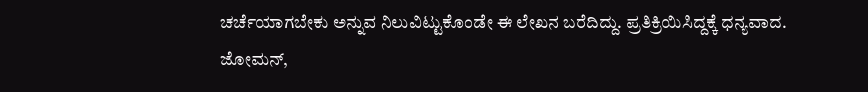ಚರ್ಚೆಯಾಗಬೇಕು ಅನ್ನುವ ನಿಲುವಿಟ್ಟುಕೊಂಡೇ ಈ ಲೇಖನ ಬರೆದಿದ್ದು. ಪ್ರತಿಕ್ರಿಯಿಸಿದ್ದಕ್ಕೆ ಧನ್ಯವಾದ.
ಜೋಮನ್,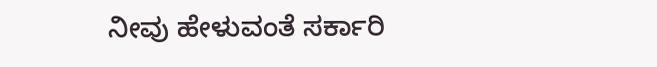ನೀವು ಹೇಳುವಂತೆ ಸರ್ಕಾರಿ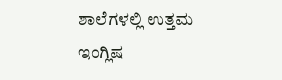ಶಾಲೆಗಳಲ್ಲಿ ಉತ್ತಮ ಇಂಗ್ಲಿಷ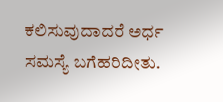ಕಲಿಸುವುದಾದರೆ ಅರ್ಧ ಸಮಸ್ಯೆ ಬಗೆಹರಿದೀತು.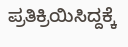ಪ್ರತಿಕ್ರಿಯಿಸಿದ್ದಕ್ಕೆ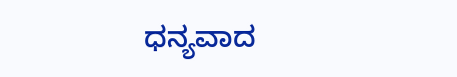ಧನ್ಯವಾದ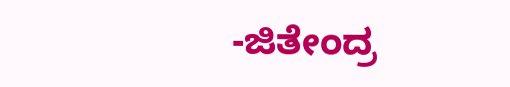-ಜಿತೇಂದ್ರ